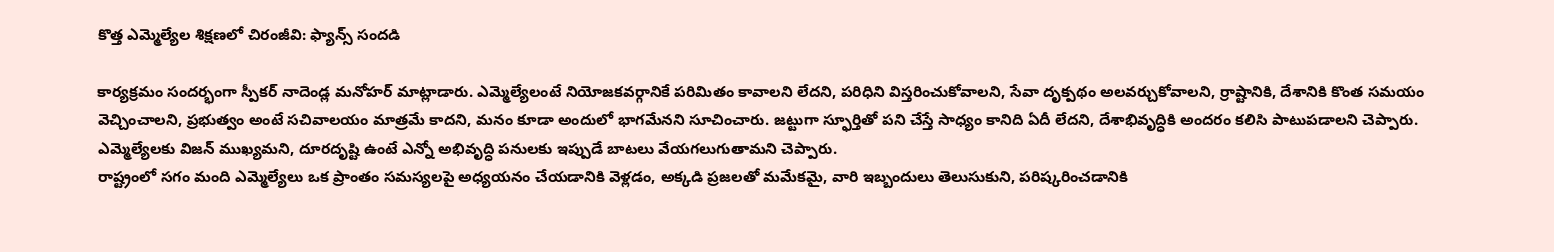కొత్త ఎమ్మెల్యేల శిక్షణలో చిరంజీవి: ఫ్యాన్స్ సందడి

కార్యక్రమం సందర్భంగా స్పీకర్ నాదెండ్ల మనోహర్ మాట్లాడారు. ఎమ్మెల్యేలంటే నియోజకవర్గానికే పరిమితం కావాలని లేదని, పరిధిని విస్తరించుకోవాలని, సేవా దృక్పథం అలవర్చుకోవాలని, ర్రాష్టానికి, దేశానికి కొంత సమయం వెచ్చించాలని, ప్రభుత్వం అంటే సచివాలయం మాత్రమే కాదని, మనం కూడా అందులో భాగమేనని సూచించారు. జట్టుగా స్ఫూర్తితో పని చేస్తే సాధ్యం కానిది ఏదీ లేదని, దేశాభివృద్ధికి అందరం కలిసి పాటుపడాలని చెప్పారు. ఎమ్మెల్యేలకు విజన్ ముఖ్యమని, దూరదృష్టి ఉంటే ఎన్నో అభివృద్ధి పనులకు ఇప్పుడే బాటలు వేయగలుగుతామని చెప్పారు.
రాష్ట్రంలో సగం మంది ఎమ్మెల్యేలు ఒక ప్రాంతం సమస్యలపై అధ్యయనం చేయడానికి వెళ్లడం, అక్కడి ప్రజలతో మమేకమై, వారి ఇబ్బందులు తెలుసుకుని, పరిష్కరించడానికి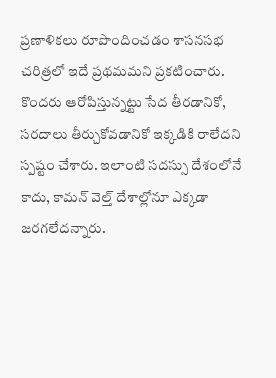ప్రణాళికలు రూపొందించడం శాసనసభ చరిత్రలో ఇదే ప్రథమమని ప్రకటించారు. కొందరు ఆరోపిస్తున్నట్టు సేద తీరడానికో, సరదాలు తీర్చుకోవడానికో ఇక్కడికి రాలేదని స్పష్టం చేశారు. ఇలాంటి సదస్సు దేశంలోనే కాదు, కామన్ వెల్త్ దేశాల్లోనూ ఎక్కడా జరగలేదన్నారు.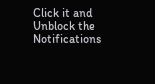Click it and Unblock the Notifications